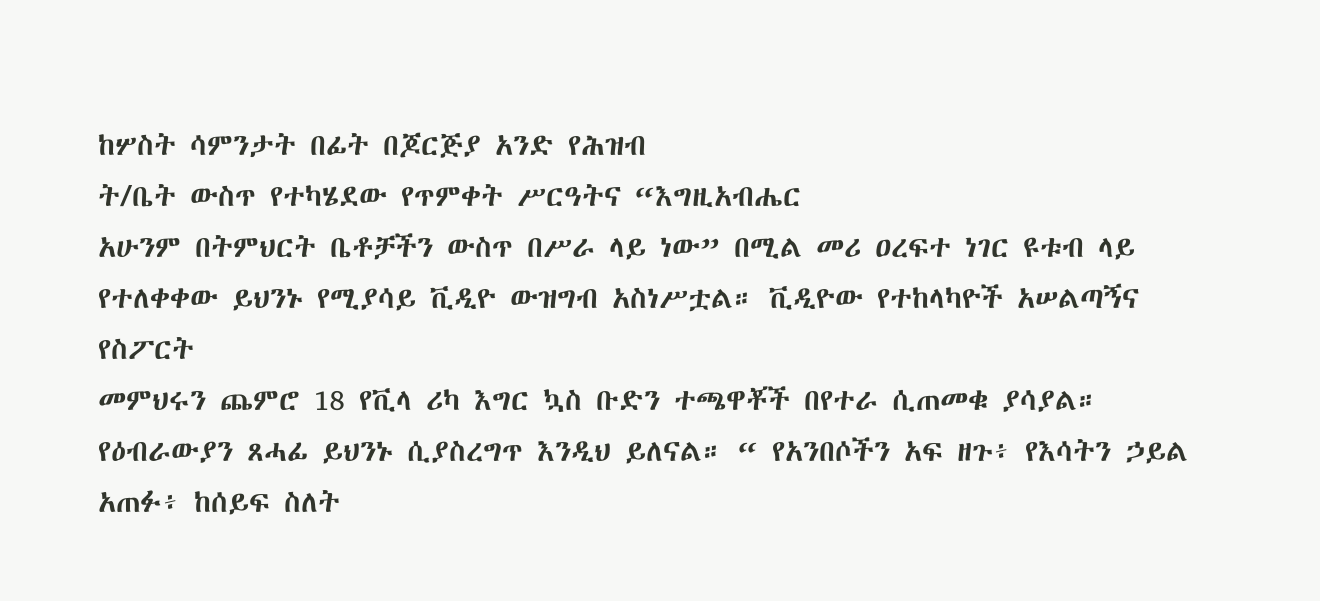ከሦስት ሳምንታት በፊት በጆርጅያ አንድ የሕዝብ
ት/ቤት ውስጥ የተካሄደው የጥምቀት ሥርዓትና “እግዚአብሔር
አሁንም በትምህርት ቤቶቻችን ውስጥ በሥራ ላይ ነው” በሚል መሪ ዐረፍተ ነገር ዩቱብ ላይ የተለቀቀው ይህንኑ የሚያሳይ ቪዲዮ ውዝግብ አስነሥቷል። ቪዲዮው የተከላካዮች አሠልጣኝና የስፖርት
መምህሩን ጨምሮ 18 የቪላ ሪካ እግር ኳስ ቡድን ተጫዋቾች በየተራ ሲጠመቁ ያሳያል።
የዕብራውያን ጸሓፊ ይህንኑ ሲያስረግጥ እንዲህ ይለናል። “ የአንበሶችን አፍ ዘጉ፥ የእሳትን ኃይል አጠፉ፥ ከሰይፍ ስለት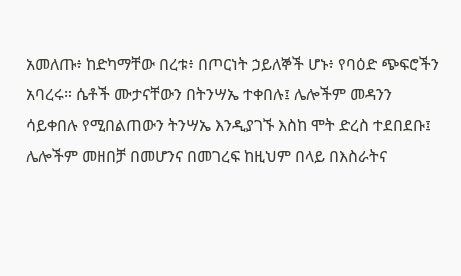አመለጡ፥ ከድካማቸው በረቱ፥ በጦርነት ኃይለኞች ሆኑ፥ የባዕድ ጭፍሮችን አባረሩ። ሴቶች ሙታናቸውን በትንሣኤ ተቀበሉ፤ ሌሎችም መዳንን ሳይቀበሉ የሚበልጠውን ትንሣኤ እንዲያገኙ እስከ ሞት ድረስ ተደበደቡ፤ ሌሎችም መዘበቻ በመሆንና በመገረፍ ከዚህም በላይ በእስራትና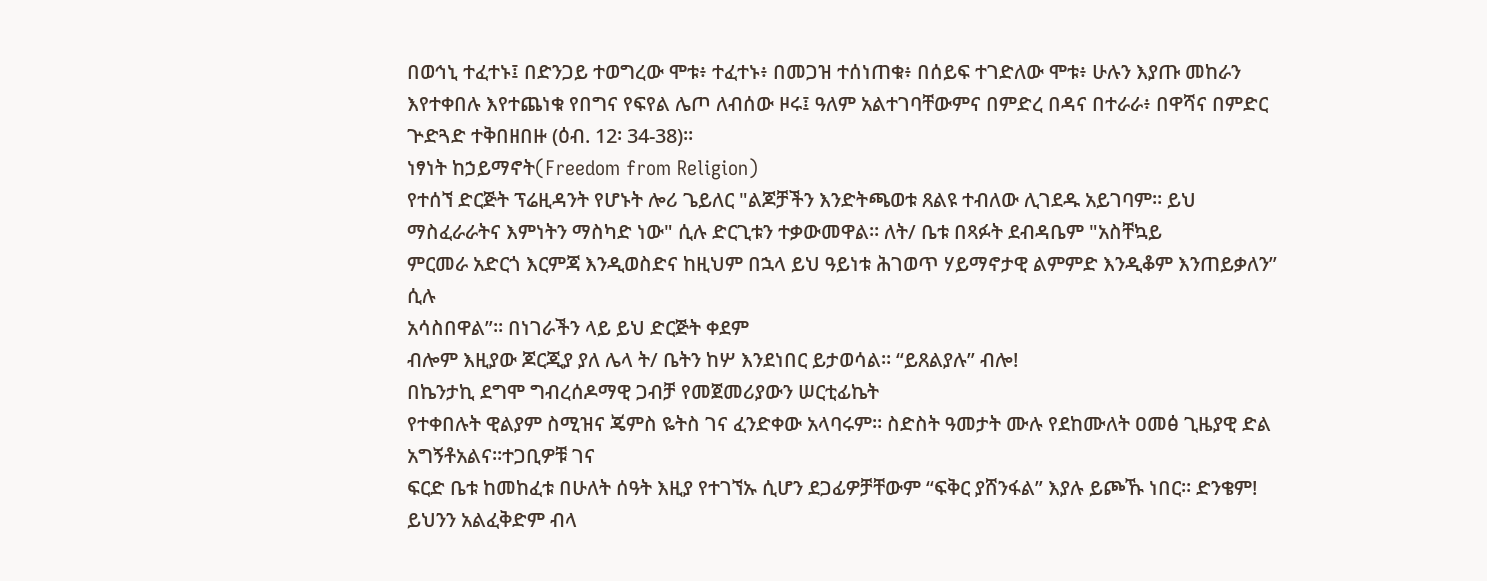በወኅኒ ተፈተኑ፤ በድንጋይ ተወግረው ሞቱ፥ ተፈተኑ፥ በመጋዝ ተሰነጠቁ፥ በሰይፍ ተገድለው ሞቱ፥ ሁሉን እያጡ መከራን እየተቀበሉ እየተጨነቁ የበግና የፍየል ሌጦ ለብሰው ዞሩ፤ ዓለም አልተገባቸውምና በምድረ በዳና በተራራ፥ በዋሻና በምድር ጕድጓድ ተቅበዘበዙ (ዕብ. 12፡ 34-38)።
ነፃነት ከኃይማኖት(Freedom from Religion)
የተሰኘ ድርጅት ፕሬዚዳንት የሆኑት ሎሪ ጌይለር "ልጆቻችን እንድትጫወቱ ጸልዩ ተብለው ሊገደዱ አይገባም። ይህ ማስፈራራትና እምነትን ማስካድ ነው" ሲሉ ድርጊቱን ተቃውመዋል። ለት/ ቤቱ በጻፉት ደብዳቤም "አስቸኳይ
ምርመራ አድርጎ እርምጃ እንዲወስድና ከዚህም በኋላ ይህ ዓይነቱ ሕገወጥ ሃይማኖታዊ ልምምድ እንዲቆም እንጠይቃለን” ሲሉ
አሳስበዋል”። በነገራችን ላይ ይህ ድርጅት ቀደም
ብሎም እዚያው ጆርጂያ ያለ ሌላ ት/ ቤትን ከሦ እንደነበር ይታወሳል። “ይጸልያሉ” ብሎ!
በኬንታኪ ደግሞ ግብረሰዶማዊ ጋብቻ የመጀመሪያውን ሠርቲፊኬት
የተቀበሉት ዊልያም ስሚዝና ጄምስ ዬትስ ገና ፈንድቀው አላባሩም። ስድስት ዓመታት ሙሉ የደከሙለት ዐመፅ ጊዜያዊ ድል
አግኝቶአልና።ተጋቢዎቹ ገና
ፍርድ ቤቱ ከመከፈቱ በሁለት ሰዓት እዚያ የተገኘኡ ሲሆን ደጋፊዎቻቸውም “ፍቅር ያሸንፋል” እያሉ ይጮኹ ነበር። ድንቄም!
ይህንን አልፈቅድም ብላ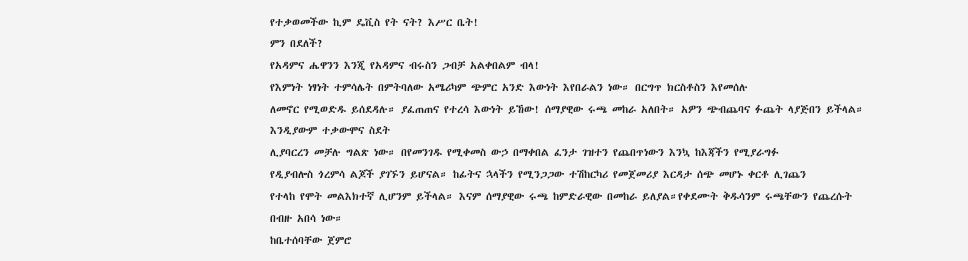የተቃወመችው ኪም ዴቪስ የት ናት? እሥር ቤት!
ምን በደለች?
የአዳምና ሔዋንን እንጂ የአዳምና ብሩስን ጋብቻ አልቀበልም ብላ!
የእምነት ነፃነት ተምሳሌት በምትባለው አሜሪካም ጭምር አንድ እውነት እየበራልን ነው። በርግጥ ክርስቶስን እየመሰሉ
ለመኖር የሚወድዱ ይሰደዳሉ። ያፈጠጠና የተረሳ እውነት ይኸው! ሰማያዊው ሩጫ መከራ አለበት። አዎን ጭብጨባና ፉጨት ላያጅበን ይችላል። እንዲያውም ተቃውሞና ስደት
ሊያባርረን መቻሉ ግልጽ ነው። በየመንገዱ የሚቀመስ ውኃ በማቀበል ፈንታ ገዝተን የጨበጥነውን እንኳ ከእጃችን የሚያራግፉ
የዲያብሎስ ጎረምሳ ልጆች ያገኙን ይሆናል። ከፊትና ኋላችን የሚንጋጋው ተሽከርካሪ የመጀመሪያ እርዳታ ሰጭ መሆኑ ቀርቶ ሊገጨን
የተላከ የሞት መልእክተኛ ሊሆንም ይችላል። እናም ሰማያዊው ሩጫ ከምድራዊው በመከራ ይለያል።የቀደሙት ቅዱሳንም ሩጫቸውን የጨረሱት በብዙ አበሳ ነው።
ከቤተሰባቸው ጀምሮ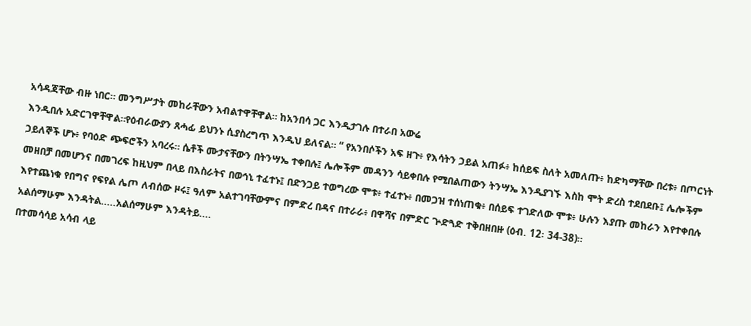አሳዳጃቸው ብዙ ነበር። መንግሥታት መከራቸውን አብልተዋቸዋል። ከአንበሳ ጋር እንዲታገሉ በተራበ አውሬ
እንዲበሉ አድርገዋቸዋል።የዕብራውያን ጸሓፊ ይህንኑ ሲያስረግጥ እንዲህ ይለናል። “ የአንበሶችን አፍ ዘጉ፥ የእሳትን ኃይል አጠፉ፥ ከሰይፍ ስለት አመለጡ፥ ከድካማቸው በረቱ፥ በጦርነት ኃይለኞች ሆኑ፥ የባዕድ ጭፍሮችን አባረሩ። ሴቶች ሙታናቸውን በትንሣኤ ተቀበሉ፤ ሌሎችም መዳንን ሳይቀበሉ የሚበልጠውን ትንሣኤ እንዲያገኙ እስከ ሞት ድረስ ተደበደቡ፤ ሌሎችም መዘበቻ በመሆንና በመገረፍ ከዚህም በላይ በእስራትና በወኅኒ ተፈተኑ፤ በድንጋይ ተወግረው ሞቱ፥ ተፈተኑ፥ በመጋዝ ተሰነጠቁ፥ በሰይፍ ተገድለው ሞቱ፥ ሁሉን እያጡ መከራን እየተቀበሉ እየተጨነቁ የበግና የፍየል ሌጦ ለብሰው ዞሩ፤ ዓለም አልተገባቸውምና በምድረ በዳና በተራራ፥ በዋሻና በምድር ጕድጓድ ተቅበዘበዙ (ዕብ. 12፡ 34-38)።
አልሰማሁም እንዳትል.....አልሰማሁም እንዳትይ....
በተመሳሳይ አሳብ ላይ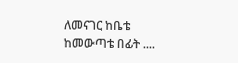ለመናገር ከቤቴ ከመውጣቴ በፊት ....